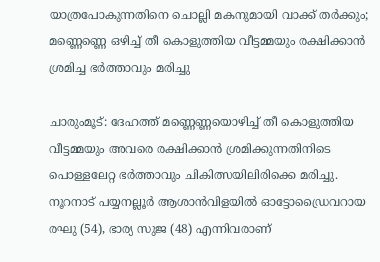യാത്രപോകുന്നതിനെ ചൊല്ലി മകനുമായി വാക്ക് തർക്കും; മണ്ണെണ്ണെ ഒഴിച്ച് തീ കൊളുത്തിയ വീട്ടമ്മയും രക്ഷിക്കാൻ ശ്രമിച്ച ഭർത്താവും മരിച്ചു

ചാരുംമൂട്: ദേഹത്ത് മണ്ണെണ്ണയൊഴിച്ച് തീ കൊളുത്തിയ വീട്ടമ്മയും അവരെ രക്ഷിക്കാൻ ശ്രമിക്കുന്നതിനിടെ പൊള്ളലേറ്റ ഭർത്താവും ചികിത്സയിലിരിക്കെ മരിച്ചു. നൂറനാട് പയ്യനല്ലൂർ ആശാൻവിളയിൽ ഓട്ടോഡ്രൈവറായ രഘു (54), ഭാര്യ സുജ (48) എന്നിവരാണ്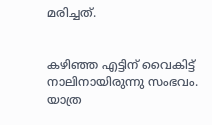മരിച്ചത്.


കഴിഞ്ഞ എട്ടിന് വൈകിട്ട് നാലിനായിരുന്നു സംഭവം. യാത്ര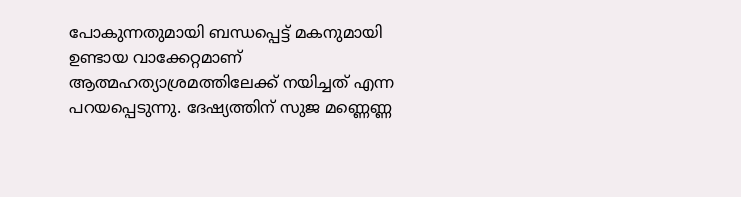പോകുന്നതുമായി ബന്ധപ്പെട്ട് മകനുമായി ഉണ്ടായ വാക്കേറ്റമാണ് ആത്മഹത്യാശ്രമത്തിലേക്ക് നയിച്ചത് എന്ന പറയപ്പെടുന്നു. ദേഷ്യത്തിന് സുജ മണ്ണെണ്ണ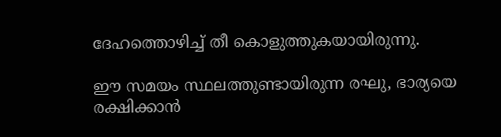ദേഹത്തൊഴിച്ച് തീ കൊളുത്തുകയായിരുന്നു.

ഈ സമയം സ്ഥലത്തുണ്ടായിരുന്ന രഘു, ഭാര്യയെ രക്ഷിക്കാൻ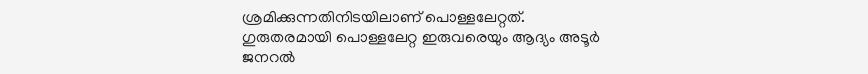ശ്രമിക്കുന്നതിനിടയിലാണ് പൊള്ളലേറ്റത്. ഗുരുതരമായി പൊള്ളലേറ്റ ഇരുവരെയും ആദ്യം അടൂർ ജനറൽ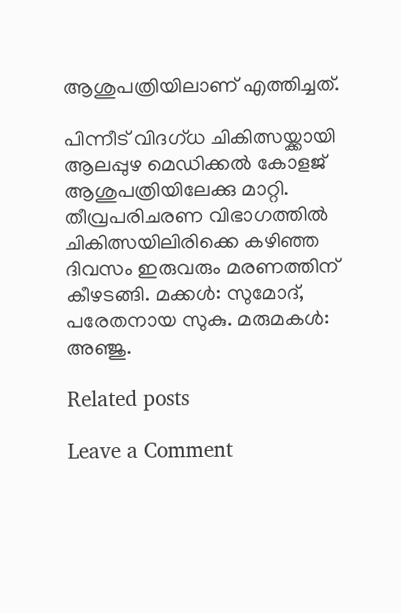ആശുപത്രിയിലാണ് എത്തിച്ചത്.

പിന്നീട് വിദഗ്ധ ചികിത്സയ്ക്കായി ആലപ്പുഴ മെഡിക്കൽ കോളജ് ആശുപത്രിയിലേക്കു മാറ്റി. തീവ്രപരിചരണ വിഭാഗത്തിൽ ചികിത്സയിലിരിക്കെ കഴിഞ്ഞ ദിവസം ഇരുവരും മരണത്തിന് കീഴടങ്ങി. മക്കൾ: സുമോദ്, പരേതനായ സുകു. മരുമകൾ: അഞ്ജു.

Related posts

Leave a Comment